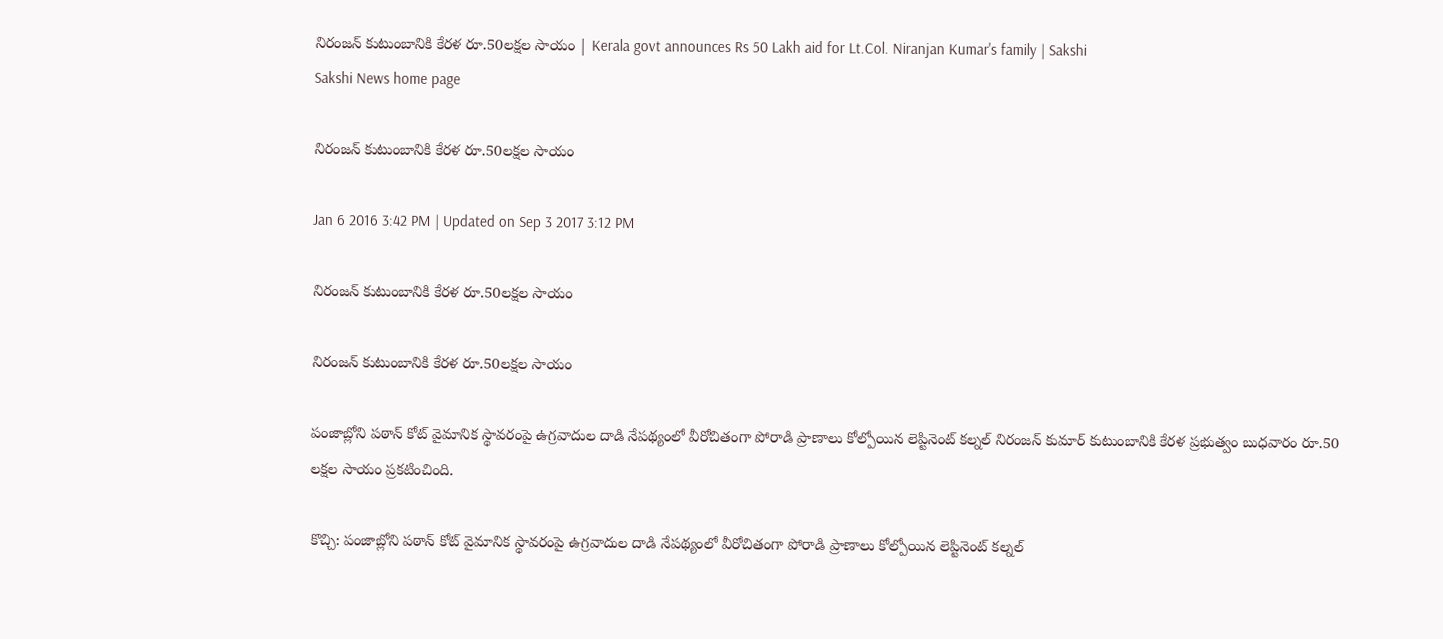నిరంజన్ కుటుంబానికి కేరళ రూ.50లక్షల సాయం | Kerala govt announces Rs 50 Lakh aid for Lt.Col. Niranjan Kumar's family | Sakshi
Sakshi News home page

నిరంజన్ కుటుంబానికి కేరళ రూ.50లక్షల సాయం

Jan 6 2016 3:42 PM | Updated on Sep 3 2017 3:12 PM

నిరంజన్ కుటుంబానికి కేరళ రూ.50లక్షల సాయం

నిరంజన్ కుటుంబానికి కేరళ రూ.50లక్షల సాయం

పంజాబ్లోని పఠాన్ కోట్ వైమానిక స్థావరంపై ఉగ్రవాదుల దాడి నేపథ్యంలో వీరోచితంగా పోరాడి ప్రాణాలు కోల్పోయిన లెప్టినెంట్ కల్నల్ నిరంజన్ కుమార్ కుటుంబానికి కేరళ ప్రభుత్వం బుధవారం రూ.50 లక్షల సాయం ప్రకటించింది.

కొచ్చి: పంజాబ్లోని పఠాన్ కోట్ వైమానిక స్థావరంపై ఉగ్రవాదుల దాడి నేపథ్యంలో వీరోచితంగా పోరాడి ప్రాణాలు కోల్పోయిన లెప్టినెంట్ కల్నల్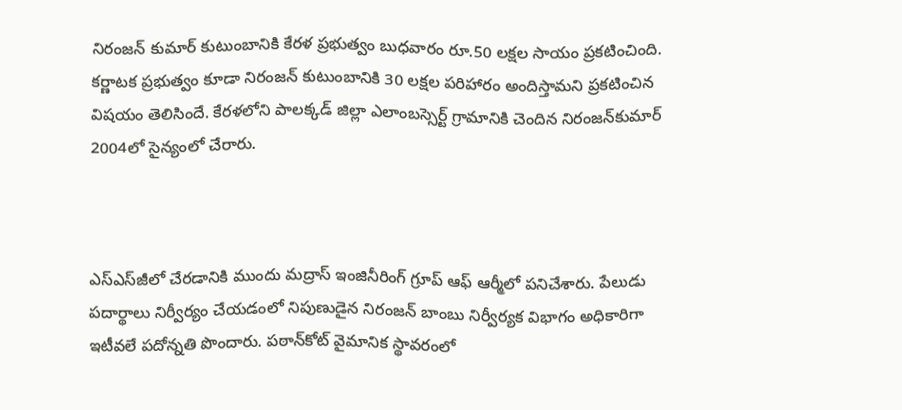నిరంజన్ కుమార్ కుటుంబానికి కేరళ ప్రభుత్వం బుధవారం రూ.50 లక్షల సాయం ప్రకటించింది. కర్ణాటక ప్రభుత్వం కూడా నిరంజన్ కుటుంబానికి 30 లక్షల పరిహారం అందిస్తామని ప్రకటించిన విషయం తెలిసిందే. కేరళలోని పాలక్కడ్‌ జిల్లా ఎలాంబస్సెర్ట్‌ గ్రామానికి చెందిన నిరంజన్‌కుమార్‌ 2004లో సైన్యంలో చేరారు.



ఎస్‌ఎస్‌జీలో చేరడానికి ముందు మద్రాస్‌ ఇంజినీరింగ్‌ గ్రూప్‌ ఆఫ్‌ ఆర్మీలో పనిచేశారు. పేలుడు పదార్థాలు నిర్వీర్యం చేయడంలో నిపుణుడైన నిరంజన్‌ బాంబు నిర్వీర్యక విభాగం అధికారిగా ఇటీవలే పదోన్నతి పొందారు. పఠాన్‌కోట్‌ వైమానిక స్థావరంలో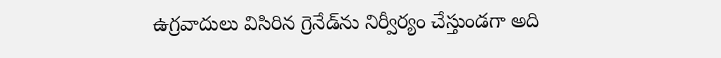ఉగ్రవాదులు విసిరిన గ్రెనేడ్‌ను నిర్వీర్యం చేస్తుండగా అది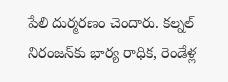పేలి దుర్మరణం చెందారు. కల్నల్ నిరంజన్‌కు భార్య రాధిక, రెండేళ్ల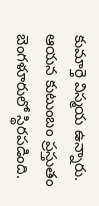కుమార్తె విస్మయ ఉన్నారు.  ఆయన కుటుంబం ప్రస్తుతం బెంగళూరులో స్థిరపడింది.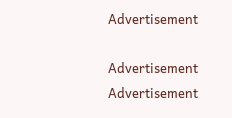Advertisement

Advertisement
Advertisement